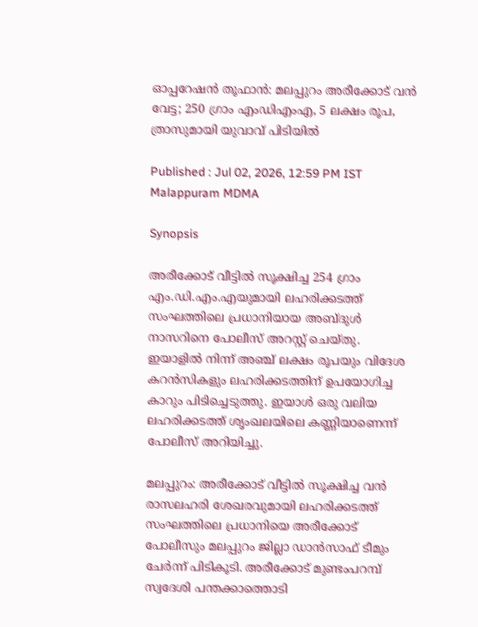ഓപ്പറേഷൻ തൂഫാൻ: മലപ്പുറം അരീക്കോട് വൻ വേട്ട; 250 ഗ്രാം എംഡിഎംഎ, 5 ലക്ഷം രൂപ, ത്രാസുമായി യുവാവ് പിടിയിൽ

Published : Jul 02, 2026, 12:59 PM IST
Malappuram MDMA

Synopsis

അരീക്കോട് വീട്ടിൽ സൂക്ഷിച്ച 254 ഗ്രാം എം.ഡി.എം.എയുമായി ലഹരിക്കടത്ത് സംഘത്തിലെ പ്രധാനിയായ അബ്ദുൾ നാസറിനെ പോലീസ് അറസ്റ്റ് ചെയ്തു. ഇയാളിൽ നിന്ന് അഞ്ച് ലക്ഷം രൂപയും വിദേശ കറൻസികളും ലഹരിക്കടത്തിന് ഉപയോഗിച്ച കാറും പിടിച്ചെടുത്തു. ഇയാൾ ഒരു വലിയ ലഹരിക്കടത്ത് ശൃംഖലയിലെ കണ്ണിയാണെന്ന് പോലീസ് അറിയിച്ചു.

മലപ്പുറം: അരീക്കോട് വീട്ടിൽ സൂക്ഷിച്ച വൻ രാസലഹരി ശേഖരവുമായി ലഹരിക്കടത്ത് സംഘത്തിലെ പ്രധാനിയെ അരീക്കോട് പോലീസും മലപ്പുറം ജില്ലാ ഡാൻസാഫ് ടീമും ചേർന്ന് പിടികൂടി. അരീക്കോട് മുണ്ടംപറമ്പ് സ്വദേശി പന്തക്കാത്തൊടി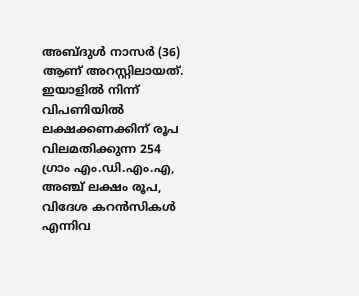അബ്ദുൾ നാസർ (36) ആണ് അറസ്റ്റിലായത്. ഇയാളിൽ നിന്ന് വിപണിയിൽ ലക്ഷക്കണക്കിന് രൂപ വിലമതിക്കുന്ന 254 ഗ്രാം എം.ഡി.എം.എ, അഞ്ച് ലക്ഷം രൂപ, വിദേശ കറൻസികൾ എന്നിവ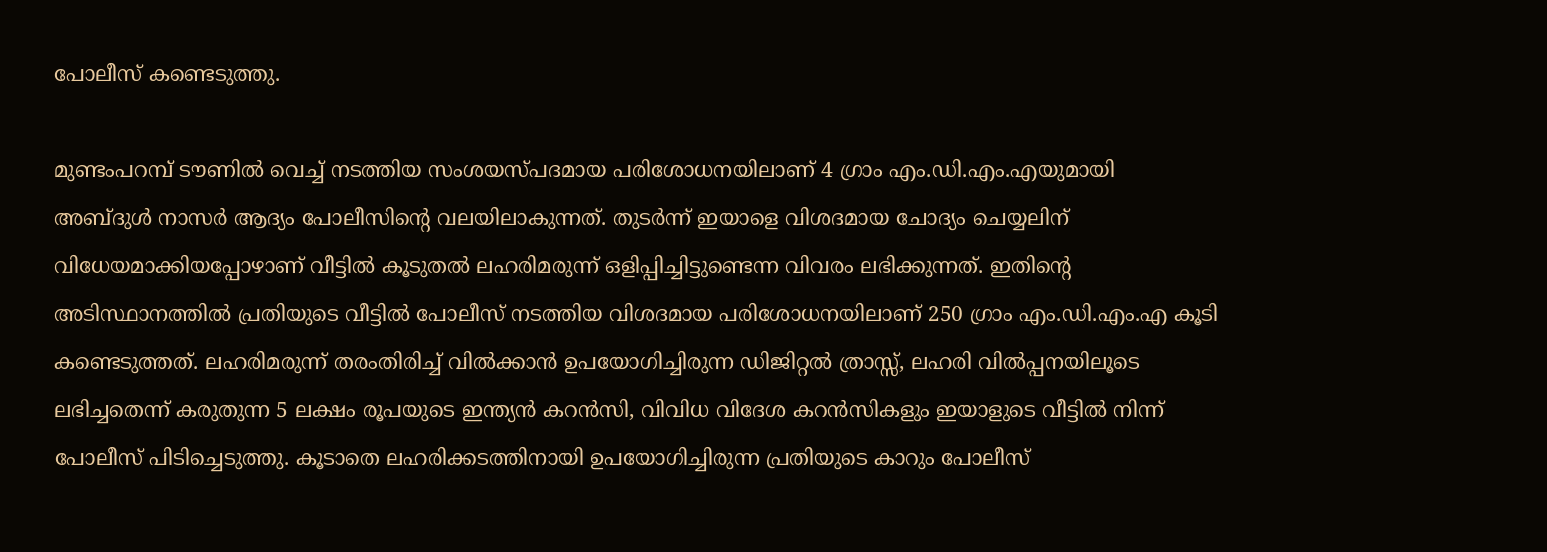പോലീസ് കണ്ടെടുത്തു.

മുണ്ടംപറമ്പ് ടൗണിൽ വെച്ച് നടത്തിയ സംശയസ്പദമായ പരിശോധനയിലാണ് 4 ഗ്രാം എം.ഡി.എം.എയുമായി അബ്ദുൾ നാസർ ആദ്യം പോലീസിന്റെ വലയിലാകുന്നത്. തുടർന്ന് ഇയാളെ വിശദമായ ചോദ്യം ചെയ്യലിന് വിധേയമാക്കിയപ്പോഴാണ് വീട്ടിൽ കൂടുതൽ ലഹരിമരുന്ന് ഒളിപ്പിച്ചിട്ടുണ്ടെന്ന വിവരം ലഭിക്കുന്നത്. ഇതിന്റെ അടിസ്ഥാനത്തിൽ പ്രതിയുടെ വീട്ടിൽ പോലീസ് നടത്തിയ വിശദമായ പരിശോധനയിലാണ് 250 ഗ്രാം എം.ഡി.എം.എ കൂടി കണ്ടെടുത്തത്. ലഹരിമരുന്ന് തരംതിരിച്ച് വിൽക്കാൻ ഉപയോഗിച്ചിരുന്ന ഡിജിറ്റൽ ത്രാസ്സ്, ലഹരി വിൽപ്പനയിലൂടെ ലഭിച്ചതെന്ന് കരുതുന്ന 5 ലക്ഷം രൂപയുടെ ഇന്ത്യൻ കറൻസി, വിവിധ വിദേശ കറൻസികളും ഇയാളുടെ വീട്ടിൽ നിന്ന് പോലീസ് പിടിച്ചെടുത്തു. കൂടാതെ ലഹരിക്കടത്തിനായി ഉപയോഗിച്ചിരുന്ന പ്രതിയുടെ കാറും പോലീസ്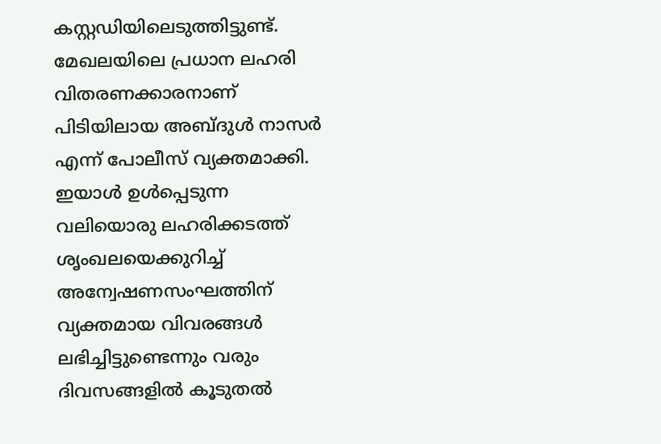കസ്റ്റഡിയിലെടുത്തിട്ടുണ്ട്. മേഖലയിലെ പ്രധാന ലഹരി വിതരണക്കാരനാണ് പിടിയിലായ അബ്ദുൾ നാസർ എന്ന് പോലീസ് വ്യക്തമാക്കി. ഇയാൾ ഉൾപ്പെടുന്ന വലിയൊരു ലഹരിക്കടത്ത് ശൃംഖലയെക്കുറിച്ച് അന്വേഷണസംഘത്തിന് വ്യക്തമായ വിവരങ്ങൾ ലഭിച്ചിട്ടുണ്ടെന്നും വരും ദിവസങ്ങളിൽ കൂടുതൽ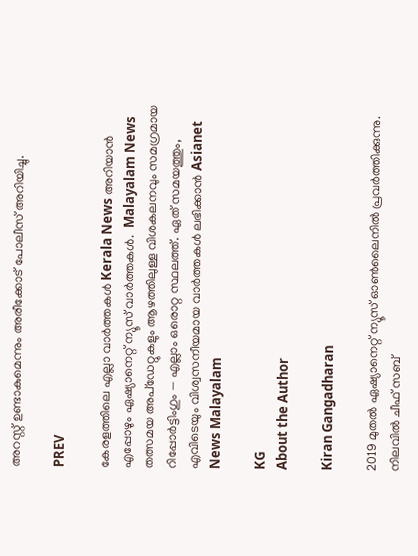അറസ്റ്റ് ഉണ്ടാകുമെന്നും അരീക്കോട് പോലീസ് അറിയിച്ചു.

PREV

കേരളത്തിലെ എല്ലാ വാർത്തകൾ Kerala News അറിയാൻ  എപ്പോഴും ഏഷ്യാനെറ്റ് ന്യൂസ് വാർത്തകൾ.  Malayalam News   തത്സമയ അപ്‌ഡേറ്റുകളും ആഴത്തിലുള്ള വിശകലനവും സമഗ്രമായ റിപ്പോർട്ടിംഗും — എല്ലാം ഒരൊറ്റ സ്ഥലത്ത്. ഏത് സമയത്തും, എവിടെയും വിശ്വസനീയമായ വാർത്തകൾ ലഭിക്കാൻ Asianet News Malayalam

KG
About the Author

Kiran Gangadharan

2019 മുതല്‍ ഏഷ്യാനെറ്റ് ന്യൂസ് ഓണ്‍ലൈനില്‍ പ്രവര്‍ത്തിക്കുന്നു. നിലവില്‍ ചീഫ് സബ്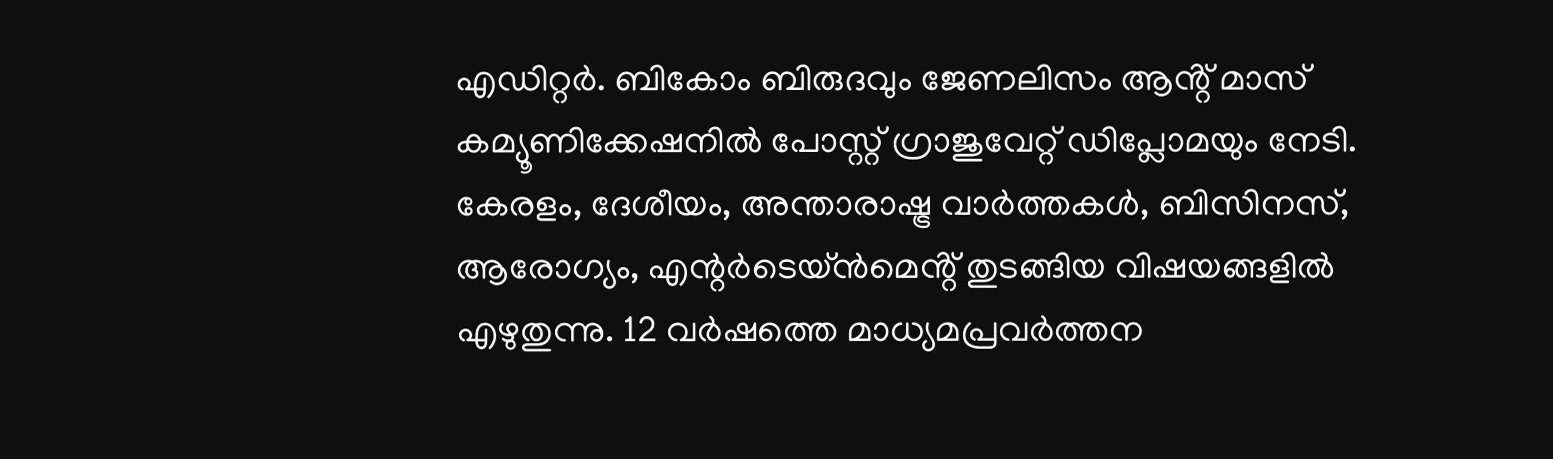എഡിറ്റർ. ബികോം ബിരുദവും ജേണലിസം ആൻ്റ് മാസ് കമ്യൂണിക്കേഷനിൽ പോസ്റ്റ് ഗ്രാജുവേറ്റ് ഡിപ്ലോമയും നേടി. കേരളം, ദേശീയം, അന്താരാഷ്ട്ര വാര്‍ത്തകള്‍, ബിസിനസ്, ആരോഗ്യം, എന്റർടെയ്ൻമെൻ്റ് തുടങ്ങിയ വിഷയങ്ങളില്‍ എഴുതുന്നു. 12 വര്‍ഷത്തെ മാധ്യമപ്രവര്‍ത്തന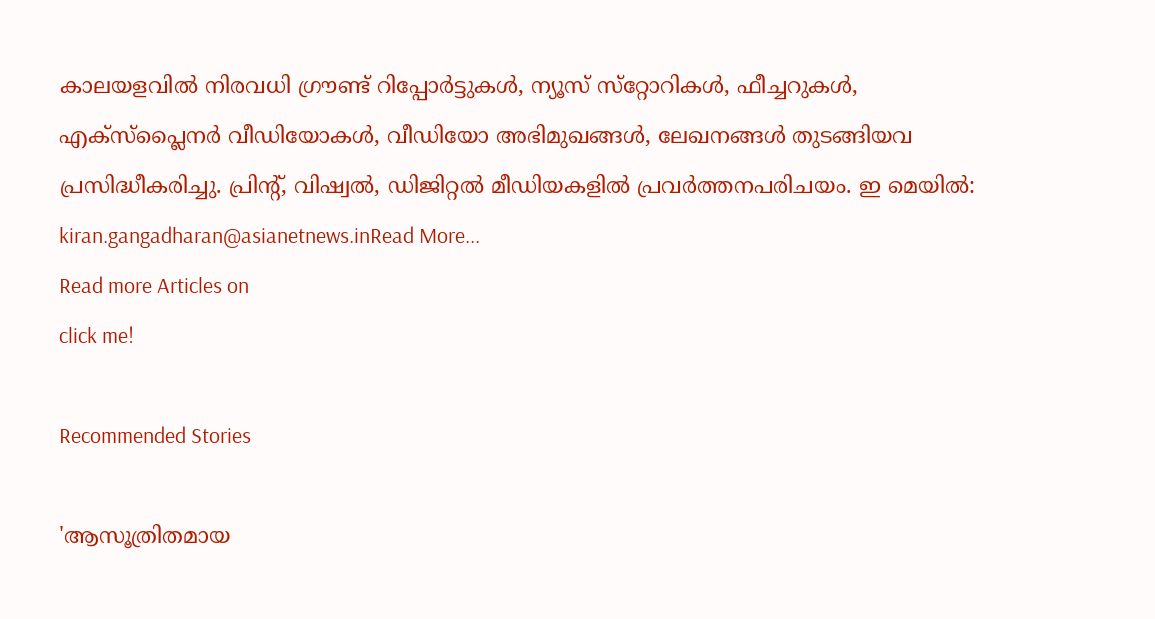കാലയളവില്‍ നിരവധി ഗ്രൗണ്ട് റിപ്പോര്‍ട്ടുകള്‍, ന്യൂസ് സ്‌റ്റോറികള്‍, ഫീച്ചറുകള്‍, എക്‌സ്‌പ്ലൈന‍ർ വീഡിയോകൾ, വീഡിയോ അഭിമുഖങ്ങള്‍, ലേഖനങ്ങള്‍ തുടങ്ങിയവ പ്രസിദ്ധീകരിച്ചു. പ്രിന്റ്, വിഷ്വല്‍, ഡിജിറ്റല്‍ മീഡിയകളില്‍ പ്രവര്‍ത്തനപരിചയം. ഇ മെയില്‍: kiran.gangadharan@asianetnews.inRead More...
Read more Articles on
click me!

Recommended Stories

'ആസൂത്രിതമായ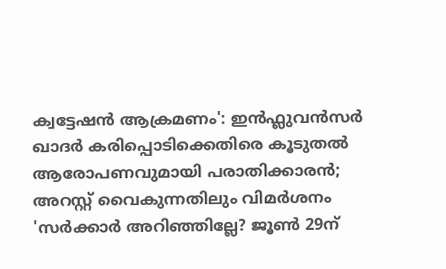ക്വട്ടേഷൻ ആക്രമണം': ഇൻഫ്ലുവൻസർ ഖാദർ കരിപ്പൊടിക്കെതിരെ കൂടുതൽ ആരോപണവുമായി പരാതിക്കാരൻ; അറസ്റ്റ് വൈകുന്നതിലും വിമർശനം
'സർക്കാർ അറിഞ്ഞില്ലേ? ജൂൺ 29ന്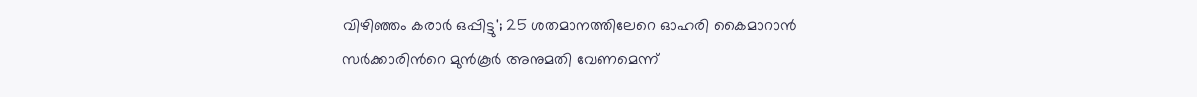വിഴിഞ്ഞം കരാർ ഒപ്പിട്ടു'; 25 ശതമാനത്തിലേറെ ഓഹരി കൈമാറാൻ സർക്കാരിന്‍റെ മുൻകൂർ അനുമതി വേണമെന്ന്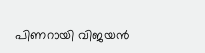പിണറായി വിജയൻ